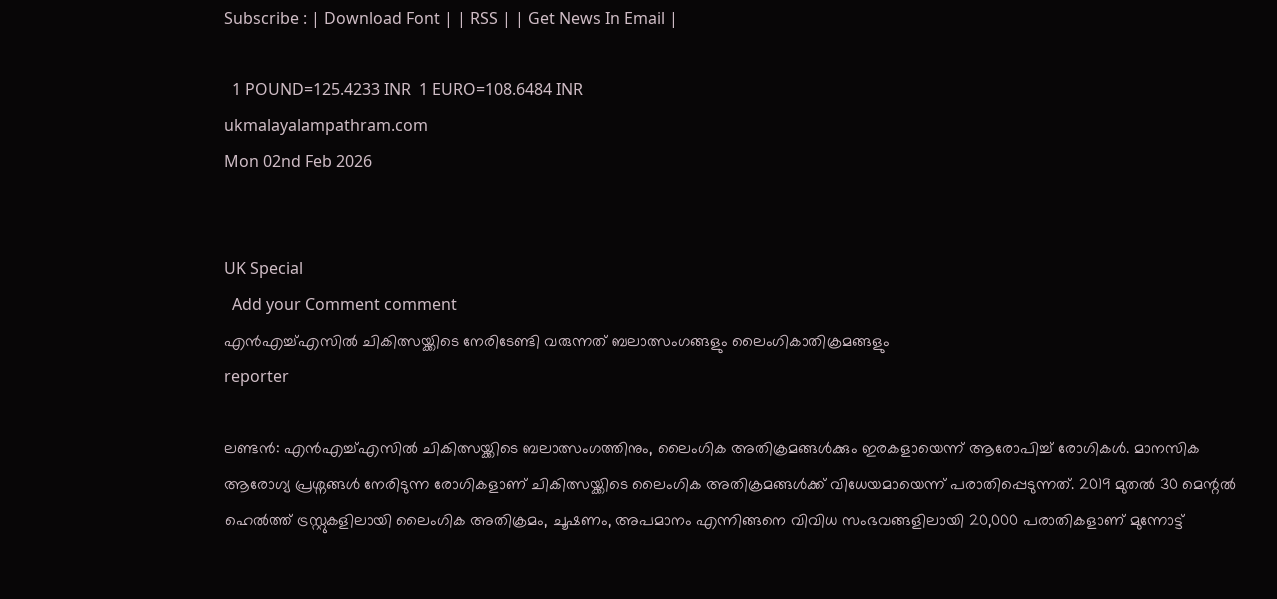Subscribe : | Download Font | | RSS | | Get News In Email |

  1 POUND=125.4233 INR  1 EURO=108.6484 INR
ukmalayalampathram.com
Mon 02nd Feb 2026


UK Special
  Add your Comment comment
എന്‍എച്ച്എസില്‍ ചികിത്സയ്ക്കിടെ നേരിടേണ്ടി വരുന്നത് ബലാത്സംഗങ്ങളും ലൈംഗികാതിക്രമങ്ങളും
reporter

ലണ്ടന്‍: എന്‍എച്ച്എസില്‍ ചികിത്സയ്ക്കിടെ ബലാത്സംഗത്തിനും, ലൈംഗിക അതിക്രമങ്ങള്‍ക്കും ഇരകളായെന്ന് ആരോപിച്ച് രോഗികള്‍. മാനസിക ആരോഗ്യ പ്രശ്നങ്ങള്‍ നേരിടുന്ന രോഗികളാണ് ചികിത്സയ്ക്കിടെ ലൈംഗിക അതിക്രമങ്ങള്‍ക്ക് വിധേയമായെന്ന് പരാതിപ്പെടുന്നത്. 2019 മുതല്‍ 30 മെന്റല്‍ ഹെല്‍ത്ത് ട്രസ്റ്റുകളിലായി ലൈംഗിക അതിക്രമം, ചൂഷണം, അപമാനം എന്നിങ്ങനെ വിവിധ സംഭവങ്ങളിലായി 20,000 പരാതികളാണ് മുന്നോട്ട്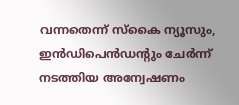വന്നതെന്ന് സ്‌കൈ ന്യൂസും, ഇന്‍ഡിപെന്‍ഡന്റും ചേര്‍ന്ന് നടത്തിയ അന്വേഷണം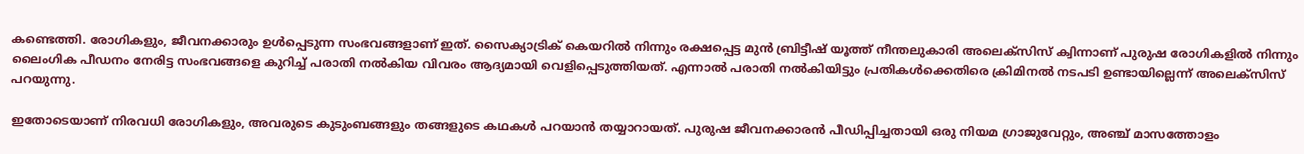കണ്ടെത്തി. രോഗികളും, ജീവനക്കാരും ഉള്‍പ്പെടുന്ന സംഭവങ്ങളാണ് ഇത്. സൈക്യാട്രിക് കെയറില്‍ നിന്നും രക്ഷപ്പെട്ട മുന്‍ ബ്രിട്ടീഷ് യൂത്ത് നീന്തലുകാരി അലെക്സിസ് ക്വിന്നാണ് പുരുഷ രോഗികളില്‍ നിന്നും ലൈംഗിക പീഡനം നേരിട്ട സംഭവങ്ങളെ കുറിച്ച് പരാതി നല്‍കിയ വിവരം ആദ്യമായി വെളിപ്പെടുത്തിയത്. എന്നാല്‍ പരാതി നല്‍കിയിട്ടും പ്രതികള്‍ക്കെതിരെ ക്രിമിനല്‍ നടപടി ഉണ്ടായില്ലെന്ന് അലെക്സിസ് പറയുന്നു.

ഇതോടെയാണ് നിരവധി രോഗികളും, അവരുടെ കുടുംബങ്ങളും തങ്ങളുടെ കഥകള്‍ പറയാന്‍ തയ്യാറായത്. പുരുഷ ജീവനക്കാരന്‍ പീഡിപ്പിച്ചതായി ഒരു നിയമ ഗ്രാജുവേറ്റും, അഞ്ച് മാസത്തോളം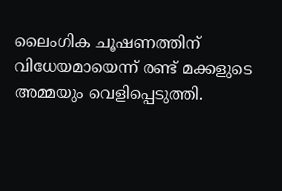ലൈംഗിക ചൂഷണത്തിന് വിധേയമായെന്ന് രണ്ട് മക്കളുടെ അമ്മയും വെളിപ്പെടുത്തി.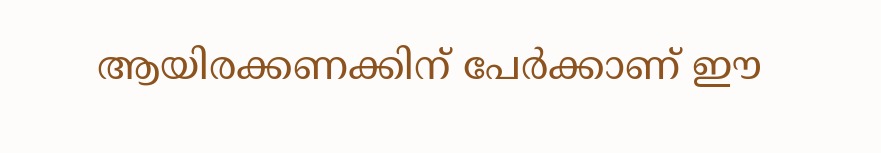ആയിരക്കണക്കിന് പേര്‍ക്കാണ് ഈ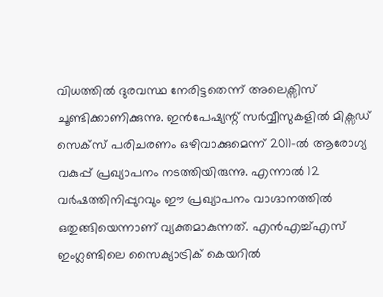വിധത്തില്‍ ദുരവസ്ഥ നേരിട്ടതെന്ന് അലെക്സിസ് ചൂണ്ടിക്കാണിക്കുന്നു. ഇന്‍പേഷ്യന്റ് സര്‍വ്വീസുകളില്‍ മിക്സഡ് സെക്സ് പരിചരണം ഒഴിവാക്കുമെന്ന് 2011-ല്‍ ആരോഗ്യ വകുപ്പ് പ്രഖ്യാപനം നടത്തിയിരുന്നു. എന്നാല്‍ 12 വര്‍ഷത്തിനിപ്പുറവും ഈ പ്രഖ്യാപനം വാഗ്ദാനത്തില്‍ ഒതുങ്ങിയെന്നാണ് വ്യക്തമാകുന്നത്. എന്‍എച്ച്എസ് ഇംഗ്ലണ്ടിലെ സൈക്യാട്രിക് കെയറില്‍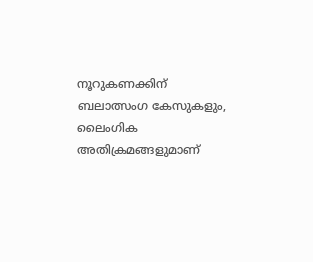നൂറുകണക്കിന് ബലാത്സംഗ കേസുകളും, ലൈംഗിക അതിക്രമങ്ങളുമാണ്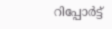റിപ്പോര്‍ട്ട്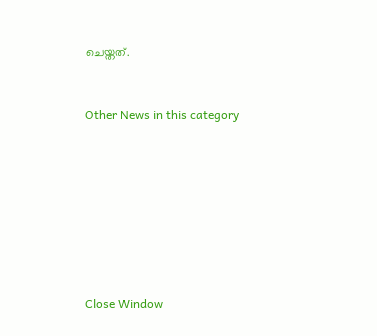ചെയ്തത്.


Other News in this category








Close Window